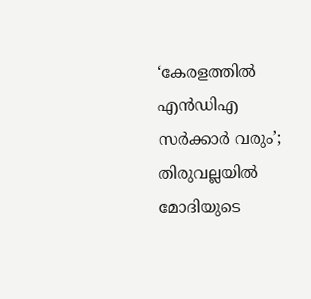‘കേരളത്തിൽ എൻഡിഎ സർക്കാർ വരും’; തിരുവല്ലയിൽ മോദിയുടെ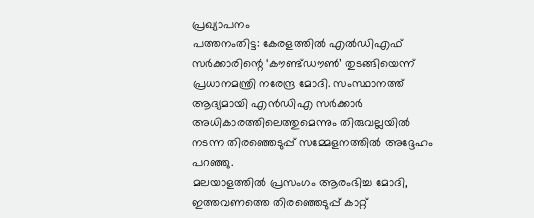പ്രഖ്യാപനം
പത്തനംതിട്ട: കേരളത്തിൽ എൽഡിഎഫ് സർക്കാരിന്റെ ‘കൗണ്ട്ഡൗൺ’ തുടങ്ങിയെന്ന് പ്രധാനമന്ത്രി നരേന്ദ്ര മോദി. സംസ്ഥാനത്ത് ആദ്യമായി എൻഡിഎ സർക്കാർ അധികാരത്തിലെത്തുമെന്നും തിരുവല്ലയിൽ നടന്ന തിരഞ്ഞെടുപ്പ് സമ്മേളനത്തിൽ അദ്ദേഹം പറഞ്ഞു.
മലയാളത്തിൽ പ്രസംഗം ആരംഭിച്ച മോദി, ഇത്തവണത്തെ തിരഞ്ഞെടുപ്പ് കാറ്റ്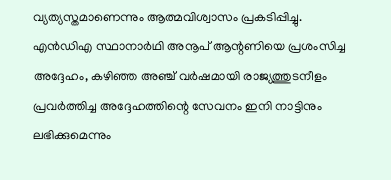വ്യത്യസ്തമാണെന്നും ആത്മവിശ്വാസം പ്രകടിപ്പിച്ചു. എൻഡിഎ സ്ഥാനാർഥി അനൂപ് ആന്റണിയെ പ്രശംസിച്ച അദ്ദേഹം, കഴിഞ്ഞ അഞ്ച് വർഷമായി രാജ്യത്തുടനീളം പ്രവർത്തിച്ച അദ്ദേഹത്തിന്റെ സേവനം ഇനി നാട്ടിനും ലഭിക്കുമെന്നും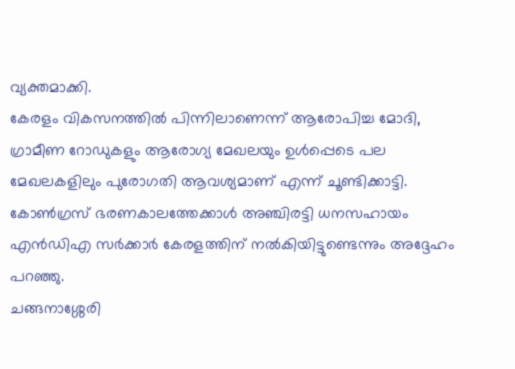വ്യക്തമാക്കി.
കേരളം വികസനത്തിൽ പിന്നിലാണെന്ന് ആരോപിച്ച മോദി, ഗ്രാമീണ റോഡുകളും ആരോഗ്യ മേഖലയും ഉൾപ്പെടെ പല മേഖലകളിലും പുരോഗതി ആവശ്യമാണ് എന്ന് ചൂണ്ടിക്കാട്ടി. കോൺഗ്രസ് ഭരണകാലത്തേക്കാൾ അഞ്ചിരട്ടി ധനസഹായം എൻഡിഎ സർക്കാർ കേരളത്തിന് നൽകിയിട്ടുണ്ടെന്നും അദ്ദേഹം പറഞ്ഞു.
ചങ്ങനാശ്ശേരി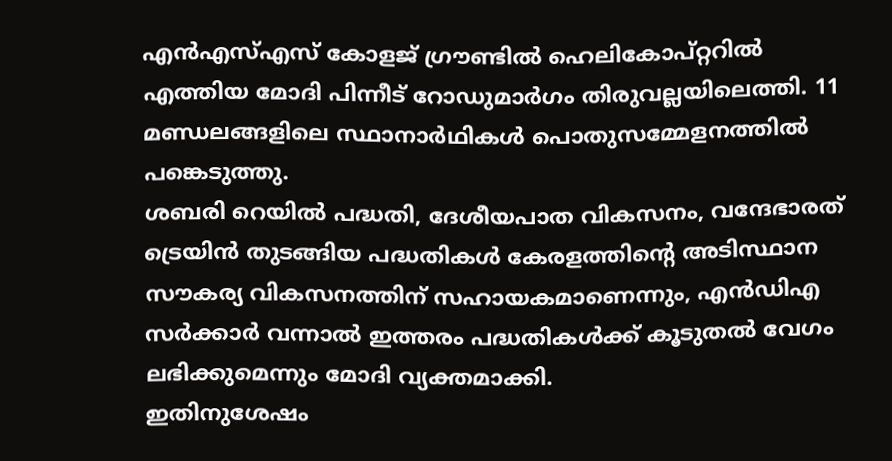എൻഎസ്എസ് കോളജ് ഗ്രൗണ്ടിൽ ഹെലികോപ്റ്ററിൽ എത്തിയ മോദി പിന്നീട് റോഡുമാർഗം തിരുവല്ലയിലെത്തി. 11 മണ്ഡലങ്ങളിലെ സ്ഥാനാർഥികൾ പൊതുസമ്മേളനത്തിൽ പങ്കെടുത്തു.
ശബരി റെയിൽ പദ്ധതി, ദേശീയപാത വികസനം, വന്ദേഭാരത് ട്രെയിൻ തുടങ്ങിയ പദ്ധതികൾ കേരളത്തിന്റെ അടിസ്ഥാന സൗകര്യ വികസനത്തിന് സഹായകമാണെന്നും, എൻഡിഎ സർക്കാർ വന്നാൽ ഇത്തരം പദ്ധതികൾക്ക് കൂടുതൽ വേഗം ലഭിക്കുമെന്നും മോദി വ്യക്തമാക്കി.
ഇതിനുശേഷം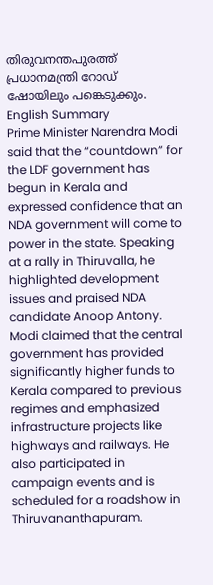തിരുവനന്തപുരത്ത് പ്രധാനമന്ത്രി റോഡ് ഷോയിലും പങ്കെടുക്കും.
English Summary
Prime Minister Narendra Modi said that the “countdown” for the LDF government has begun in Kerala and expressed confidence that an NDA government will come to power in the state. Speaking at a rally in Thiruvalla, he highlighted development issues and praised NDA candidate Anoop Antony.
Modi claimed that the central government has provided significantly higher funds to Kerala compared to previous regimes and emphasized infrastructure projects like highways and railways. He also participated in campaign events and is scheduled for a roadshow in Thiruvananthapuram.